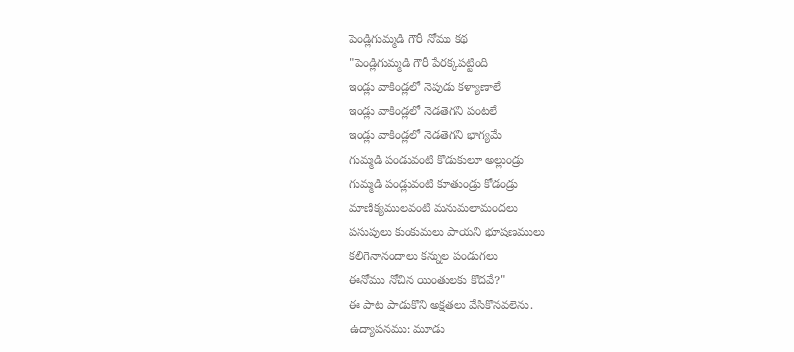పెండ్లిగుమ్మడి గౌరీ నోము కథ
"పెండ్లిగుమ్మడి గౌరీ పేరక్కపట్టింది
ఇండ్లు వాకిండ్లలో నెపుడు కళ్యాణాలే
ఇండ్లు వాకిండ్లలో నెడతెగని పంటలే
ఇండ్లు వాకిండ్లలో నెడతెగని భాగ్యమే
గుమ్మడి పండువంటి కొడుకులూ అల్లుండ్రు
గుమ్మడి పండ్లువంటి కూతుండ్రు కోడండ్రు
మాణిక్యములవంటి మనుమలామందలు
పసుపులు కుంకుమలు పాయని భూషణములు
కలిగెనానందాలు కన్నుల పండుగలు
ఈనోము నోచిన యింతులకు కొదవే?"
ఈ పాట పాడుకొని అక్షతలు వేసికొనవలెను.
ఉద్యాపనము: మూడు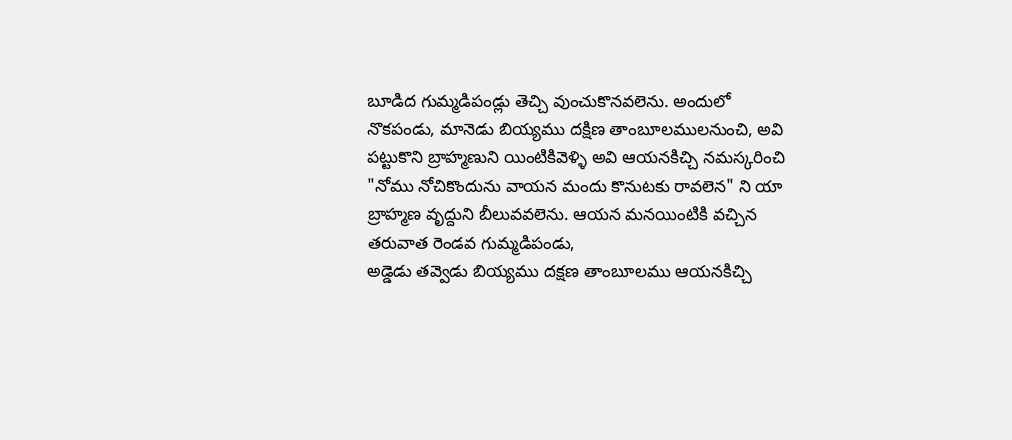బూడిద గుమ్మడిపండ్లు తెచ్చి వుంచుకొనవలెను. అందులో నొకపండు, మానెడు బియ్యము దక్షిణ తాంబూలములనుంచి, అవి పట్టుకొని బ్రాహ్మణుని యింటికివెళ్ళి అవి ఆయనకిచ్చి నమస్కరించి "నోము నోచికొందును వాయన మందు కొనుటకు రావలెన" ని యా బ్రాహ్మణ వృద్దుని బీలువవలెను. ఆయన మనయింటికి వచ్చిన తరువాత రెండవ గుమ్మడిపండు,
అడ్డెడు తవ్వెడు బియ్యము దక్షణ తాంబూలము ఆయనకిచ్చి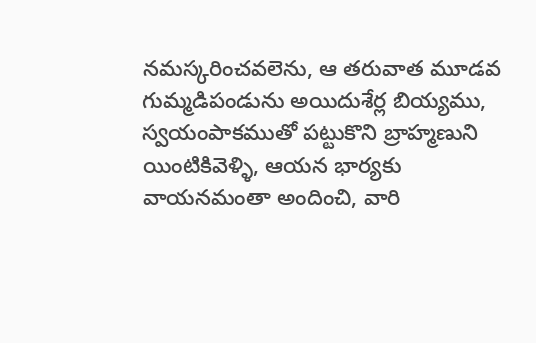నమస్కరించవలెను, ఆ తరువాత మూడవ గుమ్మడిపండును అయిదుశేర్ల బియ్యము, స్వయంపాకముతో పట్టుకొని బ్రాహ్మణుని యింటికివెళ్ళి, ఆయన భార్యకు వాయనమంతా అందించి, వారి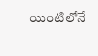యింటిలోనే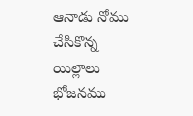ఆనాడు నోము చేసికొన్న యిల్లాలు భోజనము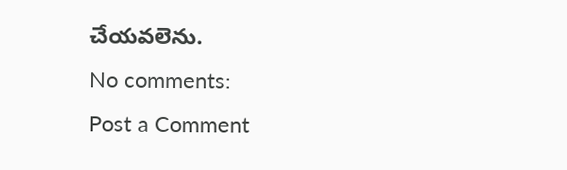చేయవలెను.
No comments:
Post a Comment